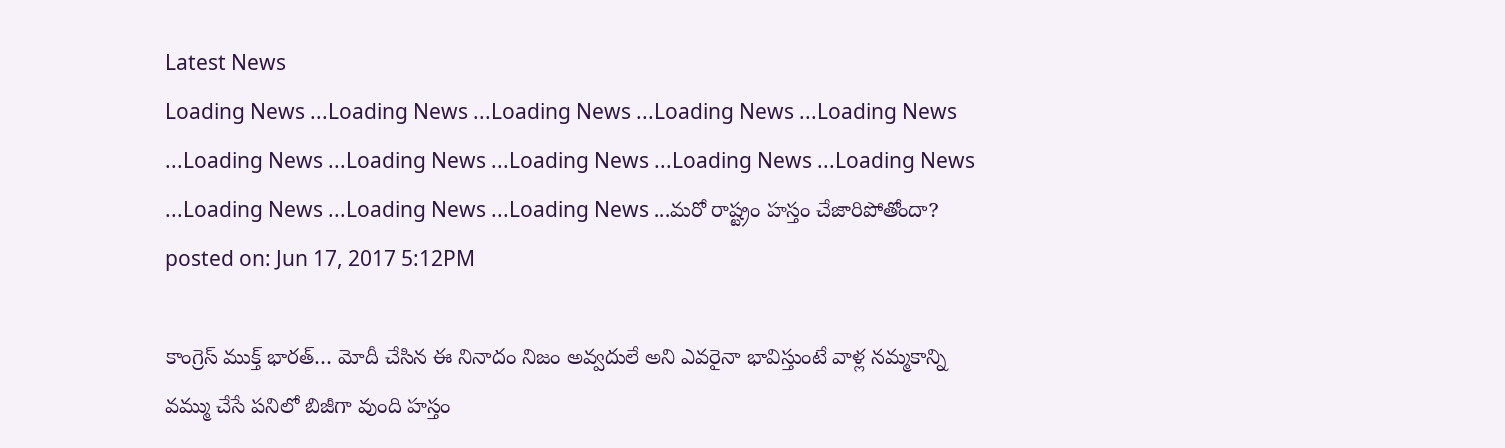Latest News
Loading News ...Loading News ...Loading News ...Loading News ...Loading News ...Loading News ...Loading News ...Loading News ...Loading News ...Loading News ...Loading News ...Loading News ...Loading News ...మరో రాష్ట్రం హస్తం చేజారిపోతోందా?
posted on: Jun 17, 2017 5:12PM

కాంగ్రెస్ ముక్త్ భారత్… మోదీ చేసిన ఈ నినాదం నిజం అవ్వదులే అని ఎవరైనా భావిస్తుంటే వాళ్ల నమ్మకాన్ని వమ్ము చేసే పనిలో బిజీగా వుంది హస్తం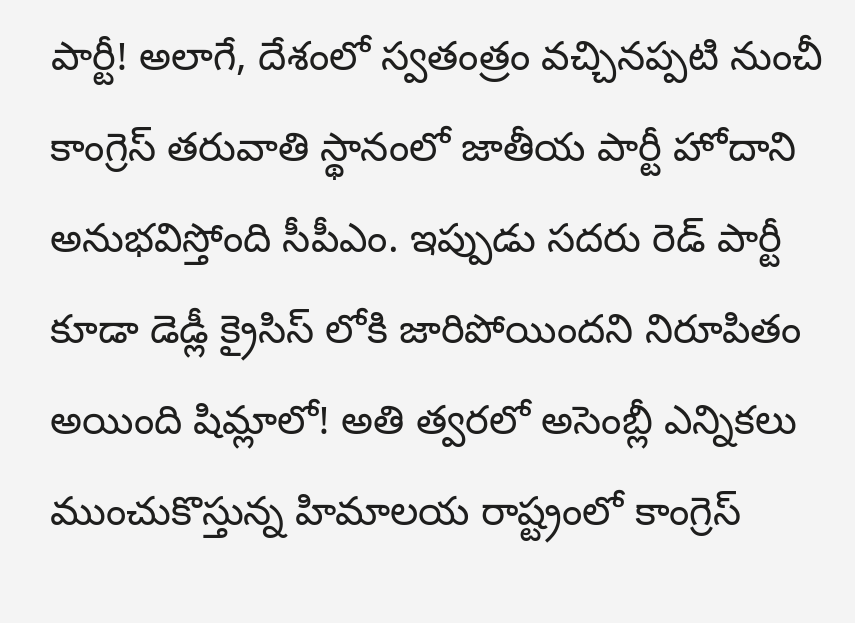పార్టీ! అలాగే, దేశంలో స్వతంత్రం వచ్చినప్పటి నుంచీ కాంగ్రెస్ తరువాతి స్థానంలో జాతీయ పార్టీ హోదాని అనుభవిస్తోంది సీపీఎం. ఇప్పుడు సదరు రెడ్ పార్టీ కూడా డెడ్లీ క్రైసిస్ లోకి జారిపోయిందని నిరూపితం అయింది షిమ్లాలో! అతి త్వరలో అసెంబ్లీ ఎన్నికలు ముంచుకొస్తున్న హిమాలయ రాష్ట్రంలో కాంగ్రెస్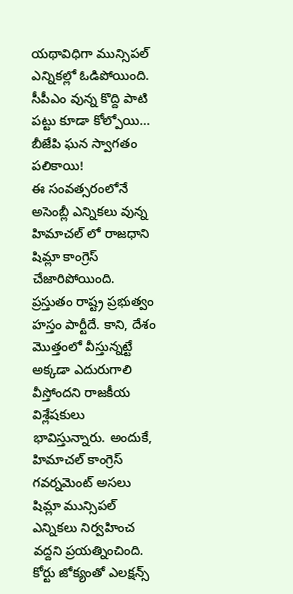యథావిధిగా మున్సిపల్ ఎన్నికల్లో ఓడిపోయింది. సీపీఎం వున్న కొద్ది పాటి పట్టు కూడా కోల్పోయి… బీజేపి ఘన స్వాగతం పలికాయి!
ఈ సంవత్సరంలోనే అసెంబ్లీ ఎన్నికలు వున్న హిమాచల్ లో రాజధాని షిమ్లా కాంగ్రెస్ చేజారిపోయింది. ప్రస్తుతం రాష్ట్ర ప్రభుత్వం హస్తం పార్టీదే. కాని, దేశం మొత్తంలో వీస్తున్నట్టే అక్కడా ఎదురుగాలి వీస్తోందని రాజకీయ విశ్లేషకులు భావిస్తున్నారు. అందుకే, హిమాచల్ కాంగ్రెస్ గవర్నమెంట్ అసలు షిమ్లా మున్సిపల్ ఎన్నికలు నిర్వహించ వద్దని ప్రయత్నించింది. కోర్టు జోక్యంతో ఎలక్షన్స్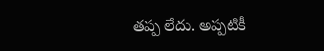తప్ప లేదు. అప్పటికీ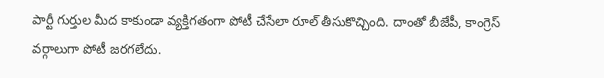పార్టీ గుర్తుల మీద కాకుండా వ్యక్తిగతంగా పోటీ చేసేలా రూల్ తీసుకొచ్చింది. దాంతో బీజేపీ, కాంగ్రెస్ వర్గాలుగా పోటీ జరగలేదు.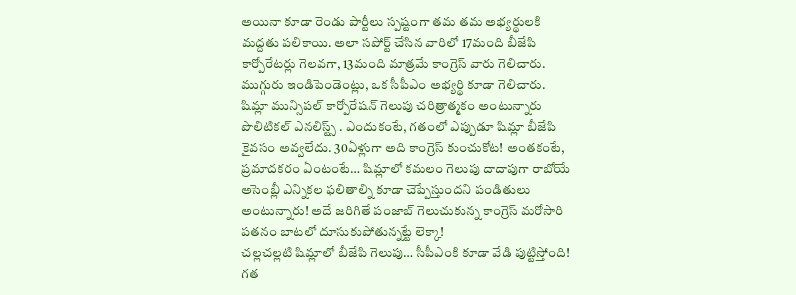అయినా కూడా రెండు పార్టీలు స్పష్టంగా తమ తమ అభ్యర్థులకి మద్దతు పలికాయి. అలా సపోర్ట్ చేసిన వారిలో 17మంది బీజేపి కార్పోరేటర్లు గెలవగా, 13మంది మాత్రమే కాంగ్రెస్ వారు గెలిచారు. ముగ్గురు ఇండిపెండెంట్లు, ఒక సీపీఎం అభ్యర్థి కూడా గెలిచారు.
షిమ్లా మున్సిపల్ కార్పోరేషన్ గెలుపు చరిత్రాత్మకం అంటున్నారు పొలిటికల్ ఎనలిస్ట్స్ . ఎందుకంటే, గతంలో ఎప్పుడూ షిమ్లా బీజేపి కైవసం అవ్వలేదు. 30ఏళ్లుగా అది కాంగ్రెస్ కుంచుకోట! అంతకంటే, ప్రమాదకరం ఏంటంటే… షిమ్లాలో కమలం గెలుపు దాదాపుగా రాబోయే అసెంబ్లీ ఎన్నికల ఫలితాల్ని కూడా చెప్పేస్తుందని పండితులు అంటున్నారు! అదే జరిగితే పంజాబ్ గెలుచుకున్న కాంగ్రెస్ మరోసారి పతనం బాటలో దూసుకుపోతున్నట్టే లెక్కా!
చల్లచల్లటి షిమ్లాలో బీజేపి గెలుపు… సీపీఎంకి కూడా వేడి పుట్టిస్తోంది! గత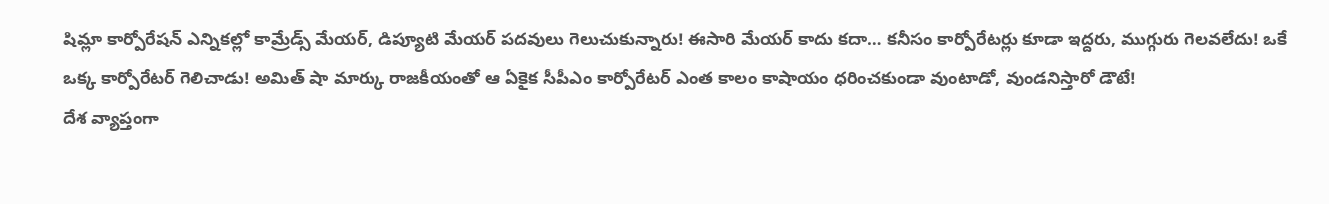షిమ్లా కార్పోరేషన్ ఎన్నికల్లో కామ్రేడ్స్ మేయర్, డిప్యూటి మేయర్ పదవులు గెలుచుకున్నారు! ఈసారి మేయర్ కాదు కదా… కనీసం కార్పోరేటర్లు కూడా ఇద్దరు, ముగ్గురు గెలవలేదు! ఒకే ఒక్క కార్పోరేటర్ గెలిచాడు! అమిత్ షా మార్కు రాజకీయంతో ఆ ఏకైక సీపీఎం కార్పోరేటర్ ఎంత కాలం కాషాయం ధరించకుండా వుంటాడో, వుండనిస్తారో డౌటే!
దేశ వ్యాప్తంగా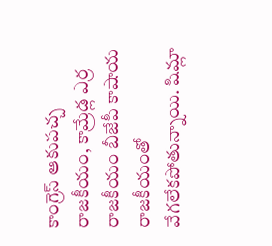కాంగ్రెస్ ఆకుపచ్చ రాజకీయం, కామ్రేడ్ల ఎర్ర రాజకీయం బీజేపీ కాషాయ రాజకీయంతో వేగలేకపోతున్నాయి. షిమ్లా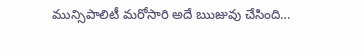మున్సిపాలిటీ మరోసారి అదే ఋజువు చేసింది…